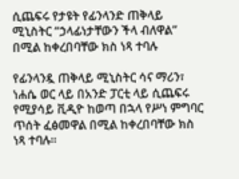ሲጨፍሩ የታዩት የፊንላንድ ጠቅላይ ሚኒስትር “ኃላፊነታቸውን ችላ ብለዋል” በሚል ከቀረበባቸው ክስ ነጻ ተባሉ

የፊንላንዷ ጠቅላይ ሚኒስትር ሳና ማሪን፣ ነሐሴ ወር ላይ በአንድ ፓርቲ ላይ ሲጨፍሩ የሚያሳይ ቪዲዮ ከወጣ በኋላ የሥነ ምግባር ጥሰት ፈፅመዋል በሚል ከቀረበባቸው ክስ ነጻ ተባሉ።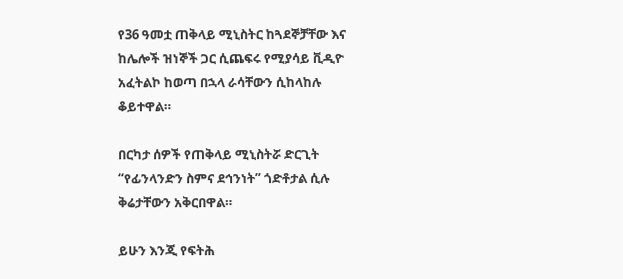የ36 ዓመቷ ጠቅላይ ሚኒስትር ከጓደኞቻቸው እና ከሌሎች ዝነኞች ጋር ሲጨፍሩ የሚያሳይ ቪዲዮ አፈትልኮ ከወጣ በኋላ ራሳቸውን ሲከላከሉ ቆይተዋል።

በርካታ ሰዎች የጠቅላይ ሚኒስትሯ ድርጊት “የፊንላንድን ስምና ደኅንነት” ጎድቶታል ሲሉ ቅሬታቸውን አቅርበዋል።

ይሁን እንጂ የፍትሕ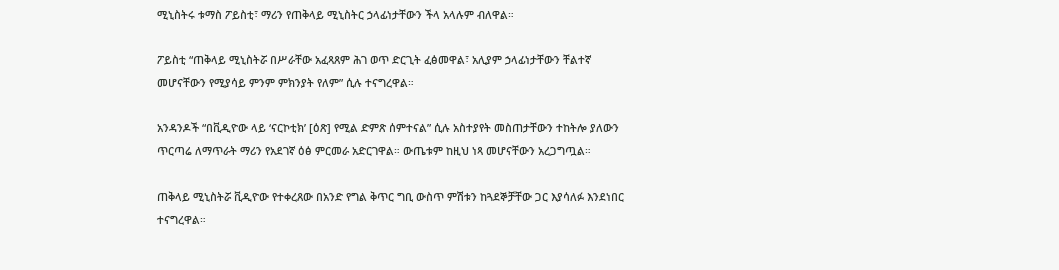ሚኒስትሩ ቱማስ ፖይስቲ፣ ማሪን የጠቅላይ ሚኒስትር ኃላፊነታቸውን ችላ አላሉም ብለዋል።

ፖይስቲ “ጠቅላይ ሚኒስትሯ በሥራቸው አፈጻጸም ሕገ ወጥ ድርጊት ፈፅመዋል፣ አሊያም ኃላፊነታቸውን ቸልተኛ መሆናቸውን የሚያሳይ ምንም ምክንያት የለም” ሲሉ ተናግረዋል።

አንዳንዶች “በቪዲዮው ላይ ‘ናርኮቲክ’ [ዕጽ] የሚል ድምጽ ሰምተናል” ሲሉ አስተያየት መስጠታቸውን ተከትሎ ያለውን ጥርጣሬ ለማጥራት ማሪን የአደገኛ ዕፅ ምርመራ አድርገዋል። ውጤቱም ከዚህ ነጻ መሆናቸውን አረጋግጧል።

ጠቅላይ ሚኒስትሯ ቪዲዮው የተቀረጸው በአንድ የግል ቅጥር ግቢ ውስጥ ምሽቱን ከጓደኞቻቸው ጋር እያሳለፉ እንደነበር ተናግረዋል።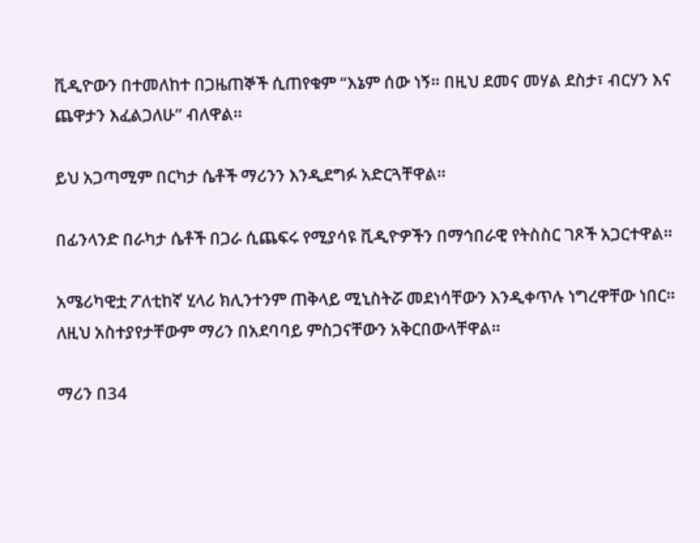ቪዲዮውን በተመለከተ በጋዜጠኞች ሲጠየቁም “እኔም ሰው ነኝ። በዚህ ደመና መሃል ደስታ፣ ብርሃን እና ጨዋታን እፈልጋለሁ” ብለዋል።

ይህ አጋጣሚም በርካታ ሴቶች ማሪንን እንዲደግፉ አድርጓቸዋል።

በፊንላንድ በራካታ ሴቶች በጋራ ሲጨፍሩ የሚያሳዩ ቪዲዮዎችን በማኅበራዊ የትስስር ገጾች አጋርተዋል።

አሜሪካዊቷ ፖለቲከኛ ሂላሪ ክሊንተንም ጠቅላይ ሚኒስትሯ መደነሳቸውን እንዲቀጥሉ ነግረዋቸው ነበር። ለዚህ አስተያየታቸውም ማሪን በአደባባይ ምስጋናቸውን አቅርበውላቸዋል።

ማሪን በ34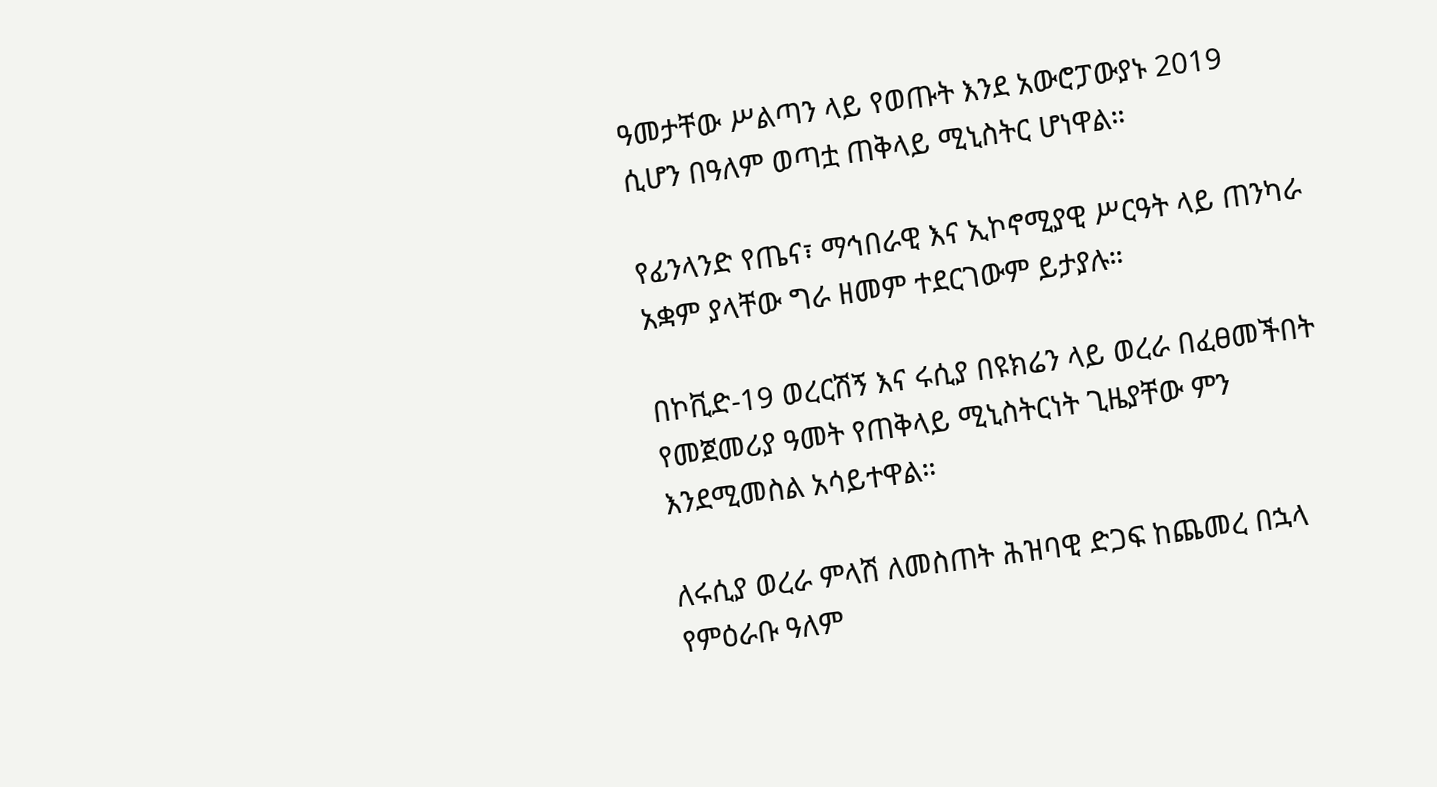ዓመታቸው ሥልጣን ላይ የወጡት እንደ አውሮፓውያኑ 2019 ሲሆን በዓለም ወጣቷ ጠቅላይ ሚኒስትር ሆነዋል።

የፊንላንድ የጤና፣ ማኅበራዊ እና ኢኮኖሚያዊ ሥርዓት ላይ ጠንካራ አቋም ያላቸው ግራ ዘመም ተደርገውም ይታያሉ።

በኮቪድ-19 ወረርሽኝ እና ሩሲያ በዩክሬን ላይ ወረራ በፈፀመችበት የመጀመሪያ ዓመት የጠቅላይ ሚኒስትርነት ጊዜያቸው ምን እንደሚመስል አሳይተዋል።

ለሩሲያ ወረራ ምላሽ ለመስጠት ሕዝባዊ ድጋፍ ከጨመረ በኋላ የምዕራቡ ዓለም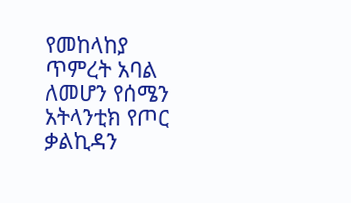የመከላከያ ጥምረት አባል ለመሆን የሰሜን አትላንቲክ የጦር ቃልኪዳን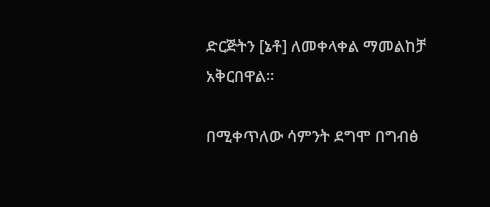ድርጅትን [ኔቶ] ለመቀላቀል ማመልከቻ አቅርበዋል።

በሚቀጥለው ሳምንት ደግሞ በግብፅ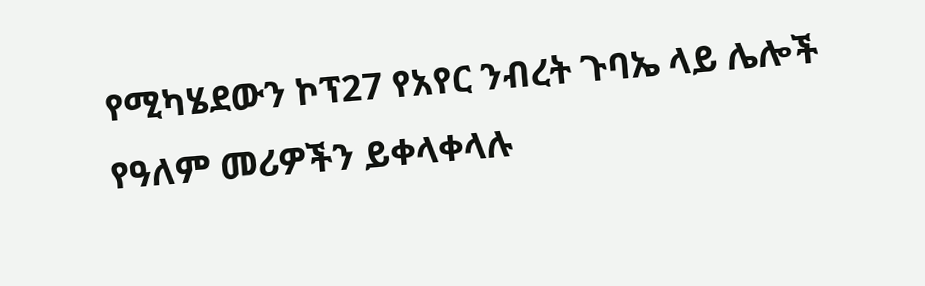የሚካሄደውን ኮፕ27 የአየር ንብረት ጉባኤ ላይ ሌሎች የዓለም መሪዎችን ይቀላቀላሉ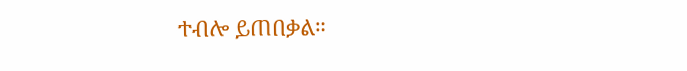ተብሎ ይጠበቃል።